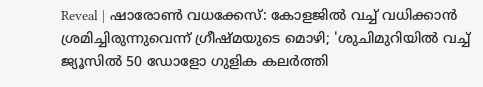Reveal | ഷാരോണ്‍ വധക്കേസ്: കോളജില്‍ വച്ച് വധിക്കാന്‍ ശ്രമിച്ചിരുന്നുവെന്ന് ഗ്രീഷ്മയുടെ മൊഴി; 'ശുചിമുറിയില്‍ വച്ച് ജ്യൂസില്‍ 50 ഡോളോ ഗുളിക കലര്‍ത്തി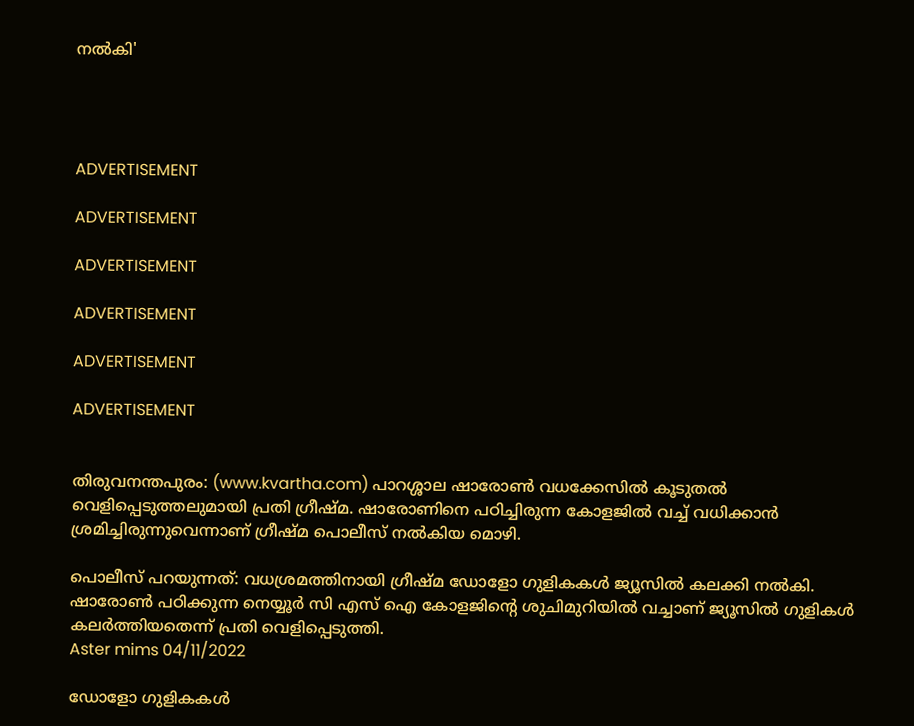നല്‍കി'




ADVERTISEMENT

ADVERTISEMENT

ADVERTISEMENT

ADVERTISEMENT

ADVERTISEMENT

ADVERTISEMENT


തിരുവനന്തപുരം: (www.kvartha.com) പാറശ്ശാല ഷാരോണ്‍ വധക്കേസില്‍ കൂടുതല്‍ വെളിപ്പെടുത്തലുമായി പ്രതി ഗ്രീഷ്മ. ഷാരോണിനെ പഠിച്ചിരുന്ന കോളജില്‍ വച്ച് വധിക്കാന്‍ ശ്രമിച്ചിരുന്നുവെന്നാണ് ഗ്രീഷ്മ പൊലീസ് നല്‍കിയ മൊഴി.

പൊലീസ് പറയുന്നത്: വധശ്രമത്തിനായി ഗ്രീഷ്മ ഡോളോ ഗുളികകള്‍ ജ്യൂസില്‍ കലക്കി നല്‍കി. ഷാരോണ്‍ പഠിക്കുന്ന നെയ്യൂര്‍ സി എസ് ഐ കോളജിന്റെ ശുചിമുറിയില്‍ വച്ചാണ് ജ്യൂസില്‍ ഗുളികള്‍ കലര്‍ത്തിയതെന്ന് പ്രതി വെളിപ്പെടുത്തി.
Aster mims 04/11/2022

ഡോളോ ഗുളികകള്‍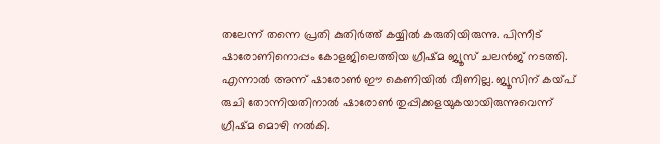തലേന്ന് തന്നെ പ്രതി കുതിര്‍ത്ത് കയ്യില്‍ കരുതിയിരുന്നു. പിന്നീട് ഷാരോണിനൊപ്പം കോളജിലെത്തിയ ഗ്രീഷ്മ ജ്യൂസ് ചലന്‍ജ് നടത്തി. എന്നാല്‍ അന്ന് ഷാരോണ്‍ ഈ കെണിയില്‍ വീണില്ല. ജ്യൂസിന് കയ്പ് രുചി തോന്നിയതിനാല്‍ ഷാരോണ്‍ തുപ്പിക്കളയുകയായിരുന്നുവെന്ന് ഗ്രീഷ്മ മൊഴി നല്‍കി.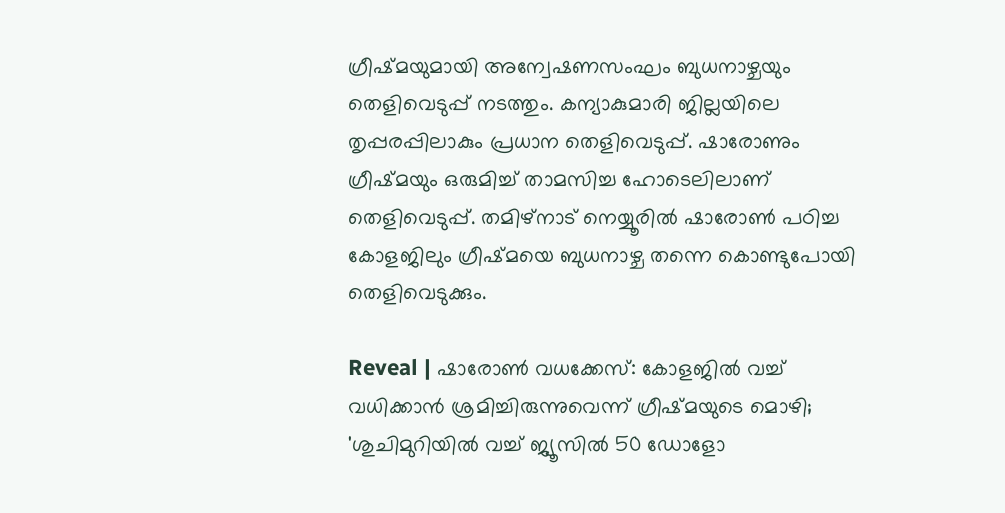ഗ്രീഷ്മയുമായി അന്വേഷണസംഘം ബുധനാഴ്ചയും തെളിവെടുപ്പ് നടത്തും. കന്യാകുമാരി ജില്ലയിലെ തൃപ്പരപ്പിലാകും പ്രധാന തെളിവെടുപ്പ്. ഷാരോണും ഗ്രീഷ്മയും ഒരുമിച്ച് താമസിച്ച ഹോടെലിലാണ് തെളിവെടുപ്പ്. തമിഴ്‌നാട് നെയ്യൂരില്‍ ഷാരോണ്‍ പഠിച്ച കോളജിലും ഗ്രീഷ്മയെ ബുധനാഴ്ച തന്നെ കൊണ്ടുപോയി തെളിവെടുക്കും.

Reveal | ഷാരോണ്‍ വധക്കേസ്: കോളജില്‍ വച്ച് വധിക്കാന്‍ ശ്രമിച്ചിരുന്നുവെന്ന് ഗ്രീഷ്മയുടെ മൊഴി; 'ശുചിമുറിയില്‍ വച്ച് ജ്യൂസില്‍ 50 ഡോളോ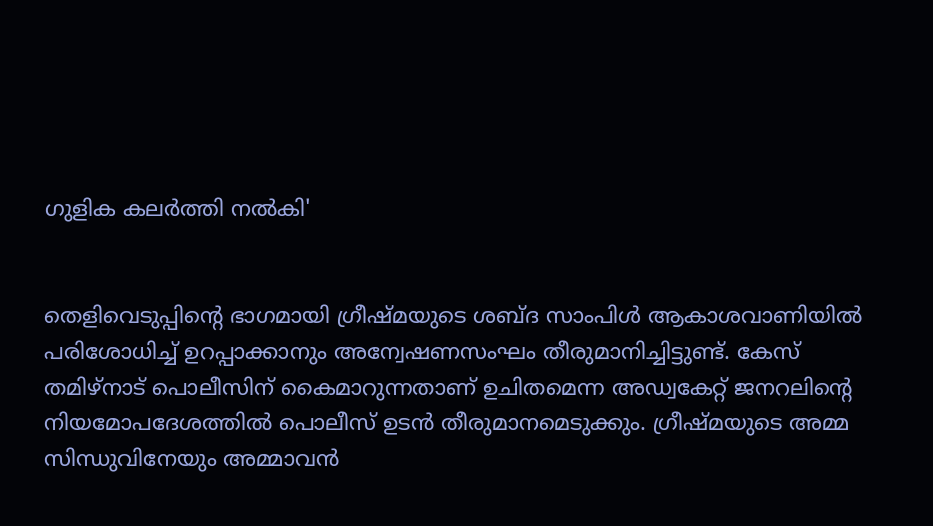ഗുളിക കലര്‍ത്തി നല്‍കി'


തെളിവെടുപ്പിന്റെ ഭാഗമായി ഗ്രീഷ്മയുടെ ശബ്ദ സാംപിള്‍ ആകാശവാണിയില്‍ പരിശോധിച്ച് ഉറപ്പാക്കാനും അന്വേഷണസംഘം തീരുമാനിച്ചിട്ടുണ്ട്. കേസ് തമിഴ്‌നാട് പൊലീസിന് കൈമാറുന്നതാണ് ഉചിതമെന്ന അഡ്വകേറ്റ് ജനറലിന്റെ നിയമോപദേശത്തില്‍ പൊലീസ് ഉടന്‍ തീരുമാനമെടുക്കും. ഗ്രീഷ്മയുടെ അമ്മ സിന്ധുവിനേയും അമ്മാവന്‍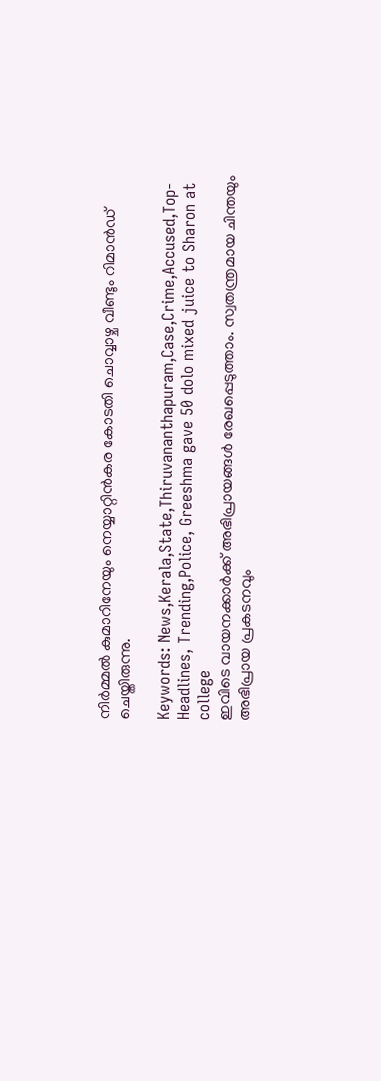നിര്‍മ്മല്‍ കുമാറിനേയും നെയ്യാറ്റിന്‍കര കോടതി ചൊവ്വാഴ്ച വീണ്ടും റിമാന്‍ഡ് ചെയ്തിരുന്നു.

Keywords: News,Kerala,State,Thiruvananthapuram,Case,Crime,Accused,Top-Headlines, Trending,Police, Greeshma gave 50 dolo mixed juice to Sharon at college
ഇവിടെ വായനക്കാർക്ക് അഭിപ്രായങ്ങൾ രേഖപ്പെടുത്താം. സ്വതന്ത്രമായ ചിന്തയും അഭിപ്രായ പ്രകടനവും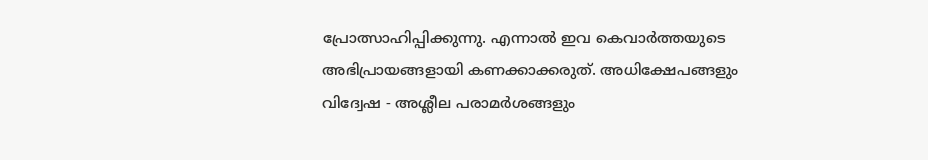പ്രോത്സാഹിപ്പിക്കുന്നു. എന്നാൽ ഇവ കെവാർത്തയുടെ അഭിപ്രായങ്ങളായി കണക്കാക്കരുത്. അധിക്ഷേപങ്ങളും വിദ്വേഷ - അശ്ലീല പരാമർശങ്ങളും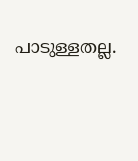പാടുള്ളതല്ല.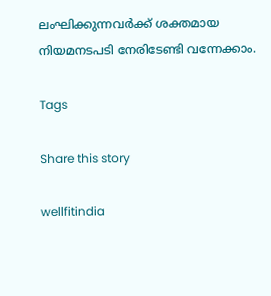ലംഘിക്കുന്നവർക്ക് ശക്തമായ നിയമനടപടി നേരിടേണ്ടി വന്നേക്കാം.

Tags

Share this story

wellfitindia